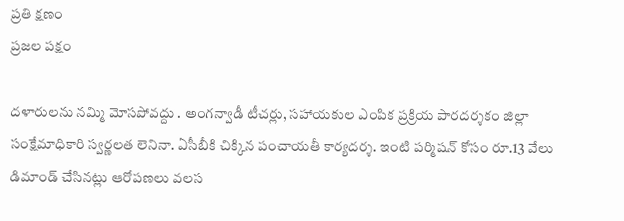ప్రతి క్షణం
ప్రజల పక్షం

దళారులను నమ్మి మోసపోవద్దు . అంగన్వాడీ టీచర్లు, సహాయకుల ఎంపిక ప్రక్రియ పారదర్శకం జిల్లా సంక్షేమాధికారి స్వర్ణలత లెనినా. ఏసీబీకి చిక్కిన పంచాయతీ కార్యదర్శ. ఇంటి పర్మిషన్ కోసం రూ.13 వేలు డిమాండ్ చేసినట్లు ఆరోపణలు వలస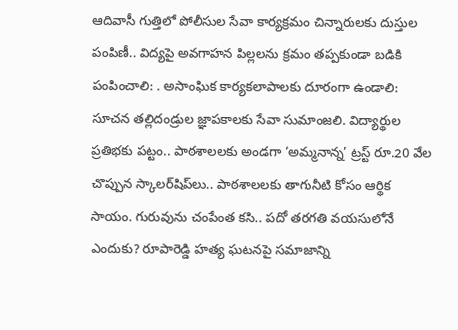ఆదివాసీ గుత్తిలో పోలీసుల సేవా కార్యక్రమం చిన్నారులకు దుస్తుల పంపిణీ.. విద్యపై అవగాహన పిల్లలను క్రమం తప్పకుండా బడికి పంపించాలి: . అసాంఘిక కార్యకలాపాలకు దూరంగా ఉండాలి: సూచన తల్లిదండ్రుల జ్ఞాపకాలకు సేవా సుమాంజలి. విద్యార్థుల ప్రతిభకు పట్టం.. పాఠశాలలకు అండగా ‘అమ్మనాన్న’ ట్రస్ట్ రూ.20 వేల చొప్పున స్కాలర్‌షిప్‌లు.. పాఠశాలలకు తాగునీటి కోసం ఆర్థిక సాయం. గురువును చంపేంత కసి.. పదో తరగతి వయసులోనే ఎందుకు? రూపారెడ్డి హత్య ఘటనపై సమాజాన్ని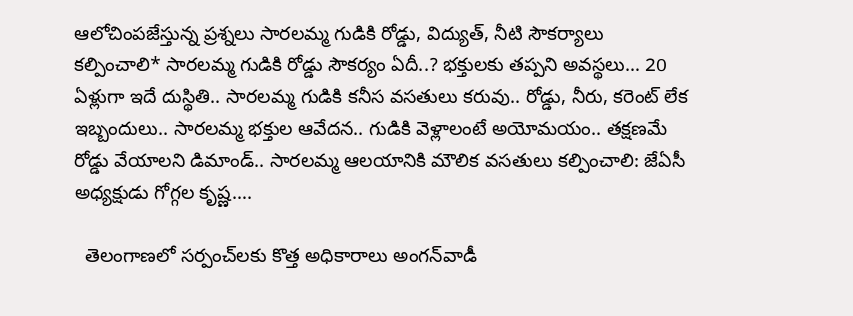ఆలోచింపజేస్తున్న ప్రశ్నలు సారలమ్మ గుడికి రోడ్డు, విద్యుత్, నీటి సౌకర్యాలు కల్పించాలి* సారలమ్మ గుడికి రోడ్డు సౌకర్యం ఏదీ..? భక్తులకు తప్పని అవస్థలు… 20 ఏళ్లుగా ఇదే దుస్థితి.. సారలమ్మ గుడికి కనీస వసతులు కరువు.. రోడ్డు, నీరు, కరెంట్ లేక ఇబ్బందులు.. సారలమ్మ భక్తుల ఆవేదన.. గుడికి వెళ్లాలంటే అయోమయం.. తక్షణమే రోడ్డు వేయాలని డిమాండ్.. సారలమ్మ ఆలయానికి మౌలిక వసతులు కల్పించాలి: జేఏసీ అధ్యక్షుడు గోగ్గల కృష్ణ….

  తెలంగాణలో సర్పంచ్‌లకు కొత్త అధికారాలు అంగన్‌వాడీ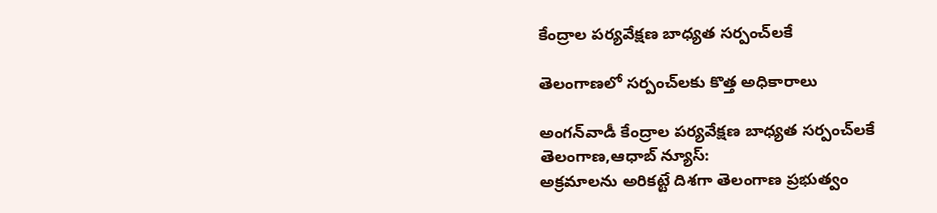కేంద్రాల పర్యవేక్షణ బాధ్యత సర్పంచ్‌లకే

తెలంగాణలో సర్పంచ్‌లకు కొత్త అధికారాలు

అంగన్‌వాడీ కేంద్రాల పర్యవేక్షణ బాధ్యత సర్పంచ్‌లకే
తెలంగాణ,ఆధాబ్ న్యూస్:
అక్రమాలను అరికట్టే దిశగా తెలంగాణ ప్రభుత్వం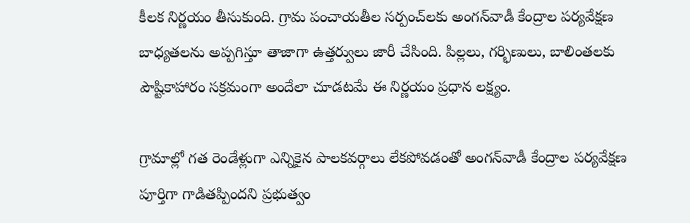కీలక నిర్ణయం తీసుకుంది. గ్రామ పంచాయతీల సర్పంచ్‌లకు అంగన్‌వాడీ కేంద్రాల పర్యవేక్షణ బాధ్యతలను అప్పగిస్తూ తాజాగా ఉత్తర్వులు జారీ చేసింది. పిల్లలు, గర్భిణులు, బాలింతలకు పౌష్టికాహారం సక్రమంగా అందేలా చూడటమే ఈ నిర్ణయం ప్రధాన లక్ష్యం.

గ్రామాల్లో గత రెండేళ్లుగా ఎన్నికైన పాలకవర్గాలు లేకపోవడంతో అంగన్‌వాడీ కేంద్రాల పర్యవేక్షణ పూర్తిగా గాడితప్పిందని ప్రభుత్వం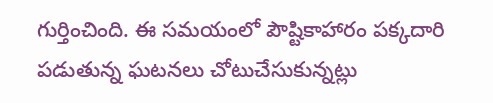గుర్తించింది. ఈ సమయంలో పౌష్టికాహారం పక్కదారి పడుతున్న ఘటనలు చోటుచేసుకున్నట్లు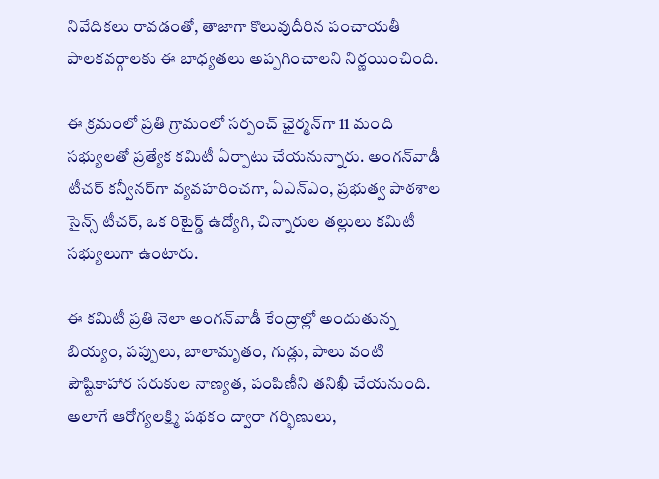నివేదికలు రావడంతో, తాజాగా కొలువుదీరిన పంచాయతీ పాలకవర్గాలకు ఈ బాధ్యతలు అప్పగించాలని నిర్ణయించింది.

ఈ క్రమంలో ప్రతి గ్రామంలో సర్పంచ్ ఛైర్మన్‌గా 11 మంది సభ్యులతో ప్రత్యేక కమిటీ ఏర్పాటు చేయనున్నారు. అంగన్‌వాడీ టీచర్ కన్వీనర్‌గా వ్యవహరించగా, ఏఎన్‌ఎం, ప్రభుత్వ పాఠశాల సైన్స్ టీచర్, ఒక రిటైర్డ్ ఉద్యోగి, చిన్నారుల తల్లులు కమిటీ సభ్యులుగా ఉంటారు.

ఈ కమిటీ ప్రతి నెలా అంగన్‌వాడీ కేంద్రాల్లో అందుతున్న బియ్యం, పప్పులు, బాలామృతం, గుడ్లు, పాలు వంటి పౌష్టికాహార సరుకుల నాణ్యత, పంపిణీని తనిఖీ చేయనుంది. అలాగే ఆరోగ్యలక్ష్మి పథకం ద్వారా గర్భిణులు,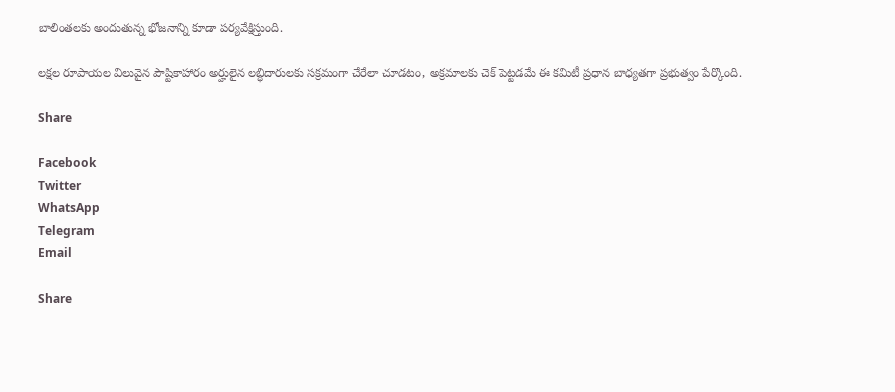బాలింతలకు అందుతున్న భోజనాన్ని కూడా పర్యవేక్షిస్తుంది.

లక్షల రూపాయల విలువైన పౌష్టికాహారం అర్హులైన లబ్ధిదారులకు సక్రమంగా చేరేలా చూడటం, అక్రమాలకు చెక్ పెట్టడమే ఈ కమిటీ ప్రధాన బాధ్యతగా ప్రభుత్వం పేర్కొంది.

Share

Facebook
Twitter
WhatsApp
Telegram
Email

Share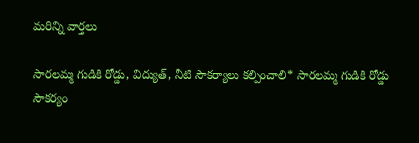మరిన్ని వార్తలు

సారలమ్మ గుడికి రోడ్డు, విద్యుత్, నీటి సౌకర్యాలు కల్పించాలి* సారలమ్మ గుడికి రోడ్డు సౌకర్యం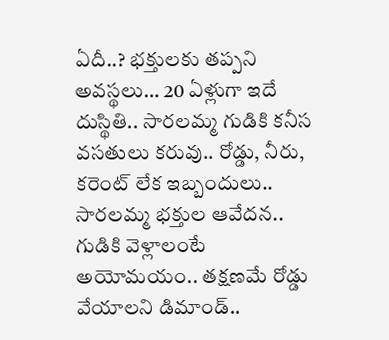ఏదీ..? భక్తులకు తప్పని అవస్థలు… 20 ఏళ్లుగా ఇదే దుస్థితి.. సారలమ్మ గుడికి కనీస వసతులు కరువు.. రోడ్డు, నీరు, కరెంట్ లేక ఇబ్బందులు.. సారలమ్మ భక్తుల ఆవేదన.. గుడికి వెళ్లాలంటే అయోమయం.. తక్షణమే రోడ్డు వేయాలని డిమాండ్..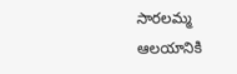సారలమ్మ ఆలయానికి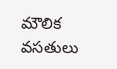మౌలిక వసతులు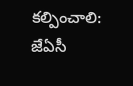కల్పించాలి: జేఏసీ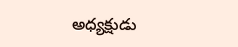అధ్యక్షుడు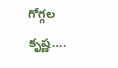గోగ్గల కృష్ణ….